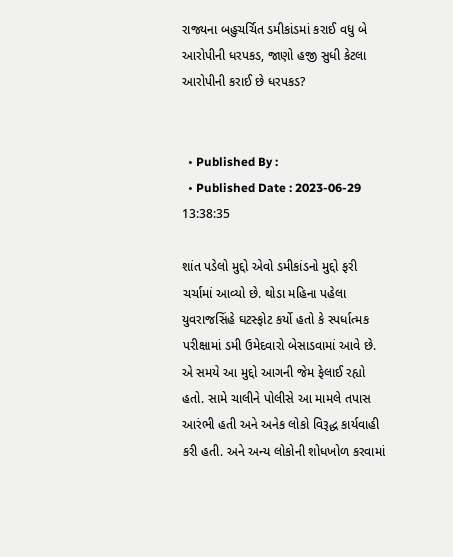રાજ્યના બહુચર્ચિત ડમીકાંડમાં કરાઈ વધુ બે આરોપીની ધરપકડ, જાણો હજી સુધી કેટલા આરોપીની કરાઈ છે ધરપકડ?


  • Published By :
  • Published Date : 2023-06-29 13:38:35

શાંત પડેલો મુદ્દો એવો ડમીકાંડનો મુદ્દો ફરી ચર્ચામાં આવ્યો છે. થોડા મહિના પહેલા યુવરાજસિંહે ઘટસ્ફોટ કર્યો હતો કે સ્પર્ધાત્મક પરીક્ષામાં ડમી ઉમેદવારો બેસાડવામાં આવે છે. એ સમયે આ મુદ્દો આગની જેમ ફેલાઈ રહ્યો હતો. સામે ચાલીને પોલીસે આ મામલે તપાસ આરંભી હતી અને અનેક લોકો વિરૂદ્ધ કાર્યવાહી કરી હતી. અને અન્ય લોકોની શોધખોળ કરવામાં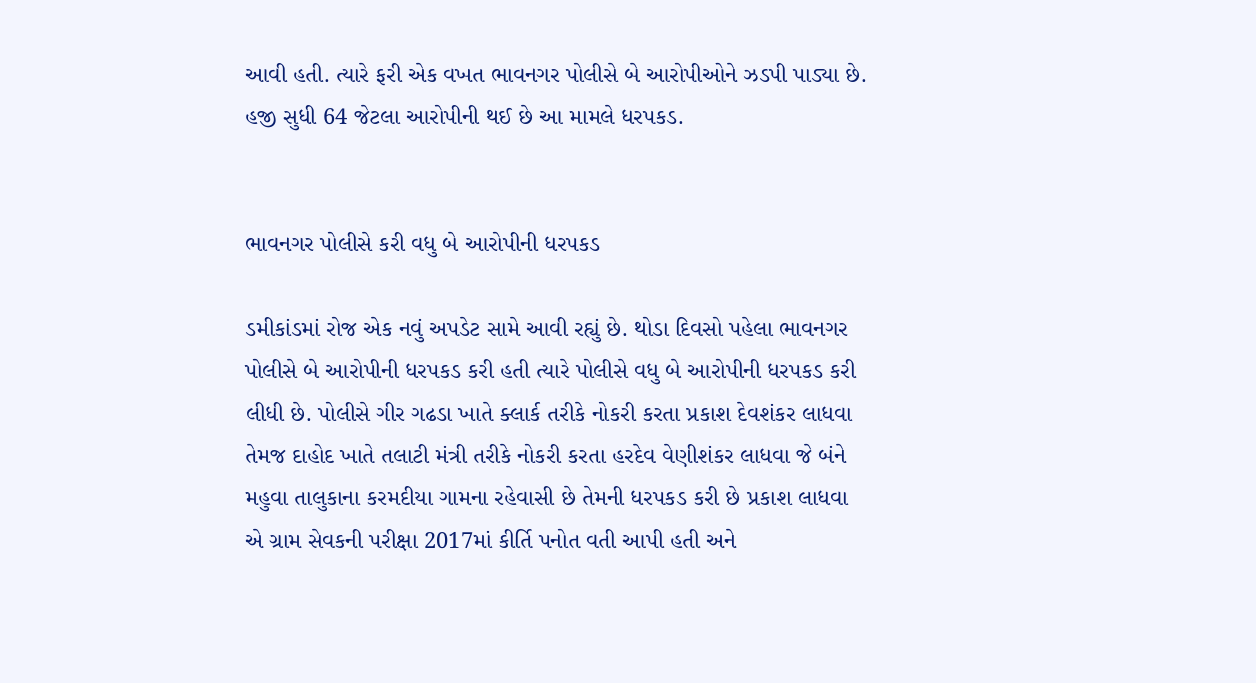આવી હતી. ત્યારે ફરી એક વખત ભાવનગર પોલીસે બે આરોપીઓને ઝડપી પાડ્યા છે. હજી સુધી 64 જેટલા આરોપીની થઈ છે આ મામલે ધરપકડ.


ભાવનગર પોલીસે કરી વધુ બે આરોપીની ધરપકડ

ડમીકાંડમાં રોજ એક નવું અપડેટ સામે આવી રહ્યું છે. થોડા દિવસો પહેલા ભાવનગર પોલીસે બે આરોપીની ધરપકડ કરી હતી ત્યારે પોલીસે વધુ બે આરોપીની ધરપકડ કરી લીધી છે. પોલીસે ગીર ગઢડા ખાતે ક્લાર્ક તરીકે નોકરી કરતા પ્રકાશ દેવશંકર લાધવા તેમજ દાહોદ ખાતે તલાટી મંત્રી તરીકે નોકરી કરતા હરદેવ વેણીશંકર લાધવા જે બંને મહુવા તાલુકાના કરમદીયા ગામના રહેવાસી છે તેમની ધરપકડ કરી છે પ્રકાશ લાધવા એ ગ્રામ સેવકની પરીક્ષા 2017માં કીર્તિ પનોત વતી આપી હતી અને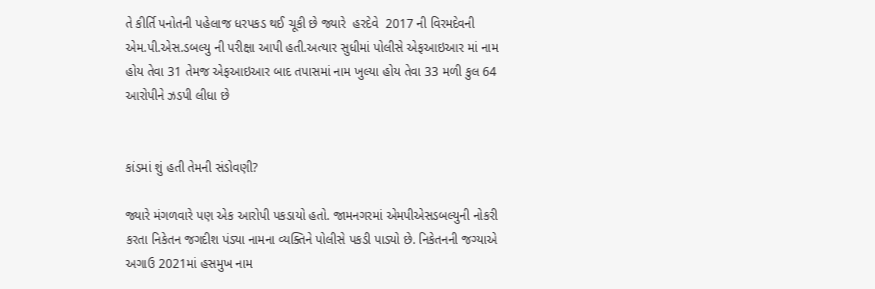તે કીર્તિ પનોતની પહેલાજ ધરપકડ થઈ ચૂકી છે જ્યારે  હરદેવે  2017 ની વિરમદેવની એમ.પી.એસ.ડબલ્યુ ની પરીક્ષા આપી હતી.અત્યાર સુધીમાં પોલીસે એફઆઇઆર માં નામ હોય તેવા 31 તેમજ એફઆઇઆર બાદ તપાસમાં નામ ખુલ્યા હોય તેવા 33 મળી કુલ 64 આરોપીને ઝડપી લીધા છે


કાંડમાં શું હતી તેમની સંડોવણી?

જ્યારે મંગળવારે પણ એક આરોપી પકડાયો હતો. જામનગરમાં એમપીએસડબલ્યુની નોકરી કરતા નિકેતન જગદીશ પંડ્યા નામના વ્યક્તિને પોલીસે પકડી પાડ્યો છે. નિકેતનની જગ્યાએ અગાઉ 2021માં હસમુખ નામ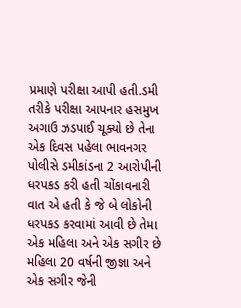પ્રમાણે પરીક્ષા આપી હતી.ડમી તરીકે પરીક્ષા આપનાર હસમુખ અગાઉ ઝડપાઈ ચૂક્યો છે તેના એક દિવસ પહેલા ભાવનગર પોલીસે ડમીકાંડના 2 આરોપીની ધરપકડ કરી હતી ચોંકાવનારી વાત એ હતી કે જે બે લોકોની ધરપકડ કરવામાં આવી છે તેમા એક મહિલા અને એક સગીર છે મહિલા 20 વર્ષની જીજ્ઞા અને એક સગીર જેની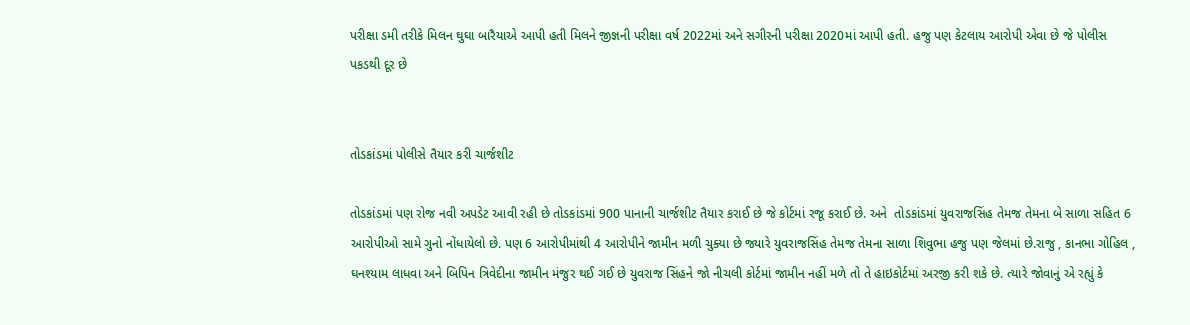પરીક્ષા ડમી તરીકે મિલન ઘુઘા બારૈયાએ આપી હતી મિલને જીજ્ઞની પરીક્ષા વર્ષ 2022માં અને સગીરની પરીક્ષા 2020માં આપી હતી. હજુ પણ કેટલાય આરોપી એવા છે જે પોલીસ પકડથી દૂર છે


તોડકાંડમાં પોલીસે તૈયાર કરી ચાર્જશીટ

તોડકાંડમાં પણ રોજ નવી અપડેટ આવી રહી છે તોડકાંડમાં 900 પાનાની ચાર્જશીટ તૈયાર કરાઈ છે જે કોર્ટમાં રજૂ કરાઈ છે. અને  તોડકાંડમાં યુવરાજસિંહ તેમજ તેમના બે સાળા સહિત 6 આરોપીઓ સામે ગુનો નોંધાયેલો છે. પણ 6 આરોપીમાંથી 4 આરોપીને જામીન મળી ચુક્યા છે જ્યારે યુવરાજસિંહ તેમજ તેમના સાળા શિવુભા હજુ પણ જેલમાં છે.રાજુ , કાનભા ગોહિલ , ઘનશ્યામ લાધવા અને બિપિન ત્રિવેદીના જામીન મંજુર થઈ ગઈ છે યુવરાજ સિંહને જો નીચલી કોર્ટમાં જામીન નહીં મળે તો તે હાઇકોર્ટમાં અરજી કરી શકે છે. ત્યારે જોવાનું એ રહ્યું કે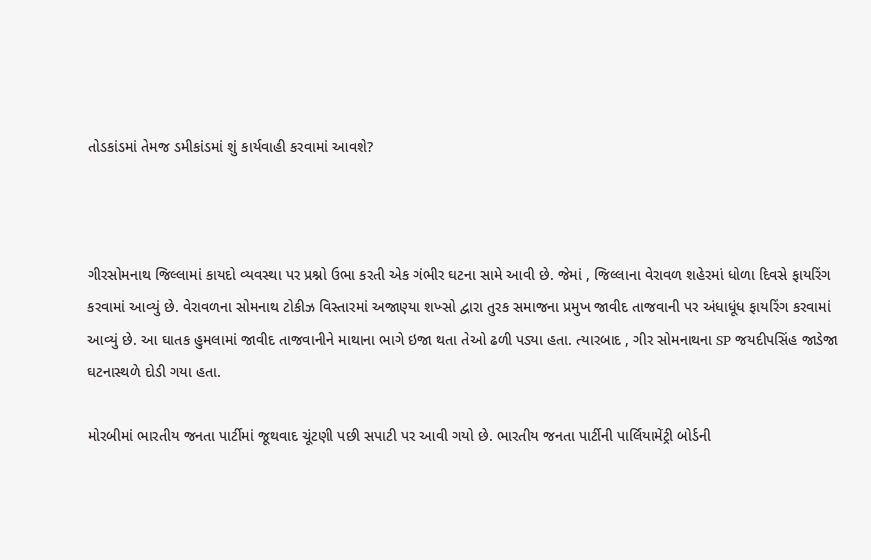તોડકાંડમાં તેમજ ડમીકાંડમાં શું કાર્યવાહી કરવામાં આવશે?



ગીરસોમનાથ જિલ્લામાં કાયદો વ્યવસ્થા પર પ્રશ્નો ઉભા કરતી એક ગંભીર ઘટના સામે આવી છે. જેમાં , જિલ્લાના વેરાવળ શહેરમાં ધોળા દિવસે ફાયરિંગ કરવામાં આવ્યું છે. વેરાવળના સોમનાથ ટોકીઝ વિસ્તારમાં અજાણ્યા શખ્સો દ્વારા તુરક સમાજના પ્રમુખ જાવીદ તાજવાની પર અંધાધૂંધ ફાયરિંગ કરવામાં આવ્યું છે. આ ઘાતક હુમલામાં જાવીદ તાજવાનીને માથાના ભાગે ઇજા થતા તેઓ ઢળી પડ્યા હતા. ત્યારબાદ , ગીર સોમનાથના SP જયદીપસિંહ જાડેજા ઘટનાસ્થળે દોડી ગયા હતા.

મોરબીમાં ભારતીય જનતા પાર્ટીમાં જૂથવાદ ચૂંટણી પછી સપાટી પર આવી ગયો છે. ભારતીય જનતા પાર્ટીની પાર્લિયામેંટ્રી બોર્ડની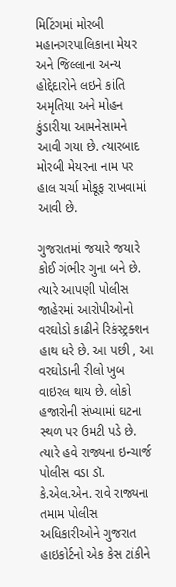મિટિંગમાં મોરબી મહાનગરપાલિકાના મેયર અને જિલ્લાના અન્ય હોદ્દેદારોને લઇને કાંતિ અમૃતિયા અને મોહન કુંડારીયા આમનેસામને આવી ગયા છે. ત્યારબાદ મોરબી મેયરના નામ પર હાલ ચર્ચા મોકૂફ રાખવામાં આવી છે.

ગુજરાતમાં જયારે જયારે કોઈ ગંભીર ગુના બને છે. ત્યારે આપણી પોલીસ જાહેરમાં આરોપીઓનો વરઘોડો કાઢીને રિકંસ્ટ્રક્શન હાથ ધરે છે. આ પછી , આ વરઘોડાની રીલો ખુબ વાઇરલ થાય છે. લોકો હજારોની સંખ્યામાં ઘટના સ્થળ પર ઉમટી પડે છે. ત્યારે હવે રાજ્યના ઇન્ચાર્જ પોલીસ વડા ડૉ. કે.એલ.એન. રાવે રાજ્યના તમામ પોલીસ અધિકારીઓને ગુજરાત હાઇકોર્ટનો એક કેસ ટાંકીને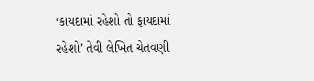‘કાયદામાં રહેશો તો ફાયદામાં રહેશો’ તેવી લેખિત ચેતવણી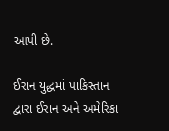આપી છે.

ઈરાન યુદ્ધમાં પાકિસ્તાન દ્વારા ઈરાન અને અમેરિકા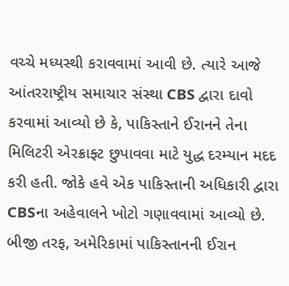વચ્ચે મધ્યસ્થી કરાવવામાં આવી છે. ત્યારે આજે આંતરરાષ્ટ્રીય સમાચાર સંસ્થા CBS દ્વારા દાવો કરવામાં આવ્યો છે કે, પાકિસ્તાને ઈરાનને તેના મિલિટરી એરક્રાફ્ટ છુપાવવા માટે યુદ્ધ દરમ્યાન મદદ કરી હતી. જોકે હવે એક પાકિસ્તાની અધિકારી દ્વારા CBSના અહેવાલને ખોટો ગણાવવામાં આવ્યો છે. બીજી તરફ, અમેરિકામાં પાકિસ્તાનની ઈરાન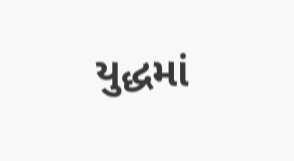યુદ્ધમાં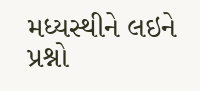મધ્યસ્થીને લઇને પ્રશ્નો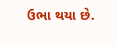ઉભા થયા છે.